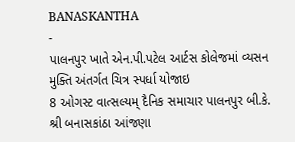BANASKANTHA
-
પાલનપુર ખાતે એન.પી.પટેલ આર્ટસ કોલેજમાં વ્યસન મુક્તિ અંતર્ગત ચિત્ર સ્પર્ધા યોજાઇ
8 ઓગસ્ટ વાત્સલ્યમ્ દૈનિક સમાચાર પાલનપુર બી.કે. શ્રી બનાસકાંઠા આંજણા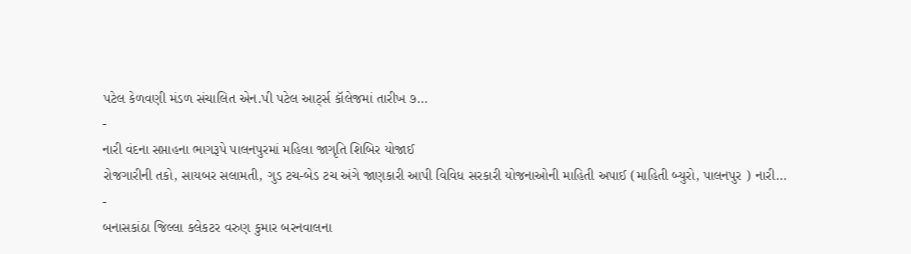પટેલ કેળવણી મંડળ સંચાલિત એન.પી પટેલ આર્ટ્સ કૉલેજમાં તારીખ ૭…
-
નારી વંદના સપ્તાહના ભાગરૂપે પાલનપુરમાં મહિલા જાગૃતિ શિબિર યોજાઈ
રોજગારીની તકો, સાયબર સલામતી, ગુડ ટચ-બેડ ટચ અંગે જાણકારી આપી વિવિધ સરકારી યોજનાઓની માહિતી અપાઈ (માહિતી બ્યુરો, પાલનપુર ) નારી…
-
બનાસકાંઠા જિલ્લા કલેકટર વરુણ કુમાર બરનવાલના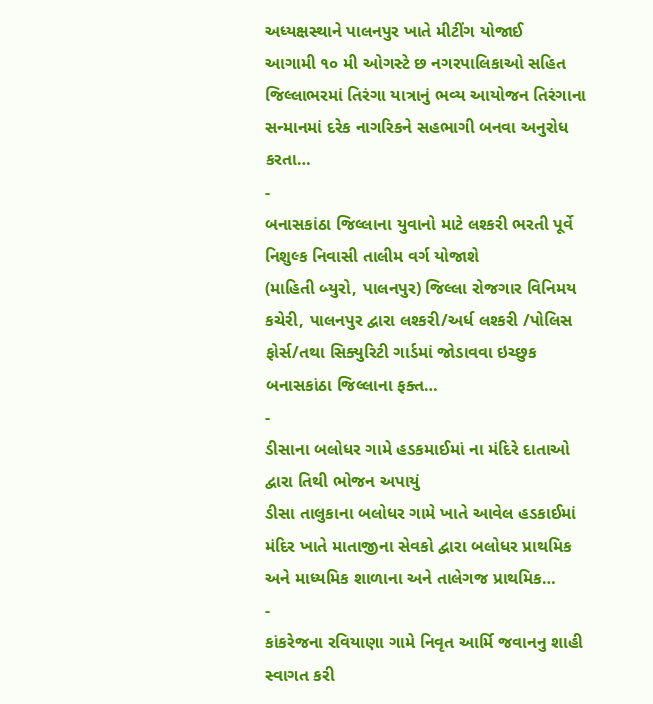અધ્યક્ષસ્થાને પાલનપુર ખાતે મીટીંગ યોજાઈ
આગામી ૧૦ મી ઓગસ્ટે છ નગરપાલિકાઓ સહિત જિલ્લાભરમાં તિરંગા યાત્રાનું ભવ્ય આયોજન તિરંગાના સન્માનમાં દરેક નાગરિકને સહભાગી બનવા અનુરોધ કરતા…
-
બનાસકાંઠા જિલ્લાના યુવાનો માટે લશ્કરી ભરતી પૂર્વે નિશુલ્ક નિવાસી તાલીમ વર્ગ યોજાશે
(માહિતી બ્યુરો, પાલનપુર) જિલ્લા રોજગાર વિનિમય કચેરી, પાલનપુર દ્વારા લશ્કરી/અર્ધ લશ્કરી /પોલિસ ફોર્સ/તથા સિક્યુરિટી ગાર્ડમાં જોડાવવા ઇચ્છુક બનાસકાંઠા જિલ્લાના ફક્ત…
-
ડીસાના બલોધર ગામે હડકમાઈમાં ના મંદિરે દાતાઓ દ્વારા તિથી ભોજન અપાયું
ડીસા તાલુકાના બલોધર ગામે ખાતે આવેલ હડકાઈમાં મંદિર ખાતે માતાજીના સેવકો દ્વારા બલોધર પ્રાથમિક અને માધ્યમિક શાળાના અને તાલેગજ પ્રાથમિક…
-
કાંકરેજના રવિયાણા ગામે નિવૃત આર્મિ જવાનનુ શાહી સ્વાગત કરી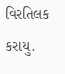વિરતિલક કરાયુ.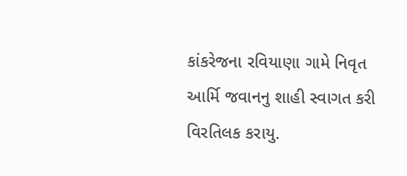કાંકરેજના રવિયાણા ગામે નિવૃત આર્મિ જવાનનુ શાહી સ્વાગત કરી વિરતિલક કરાયુ.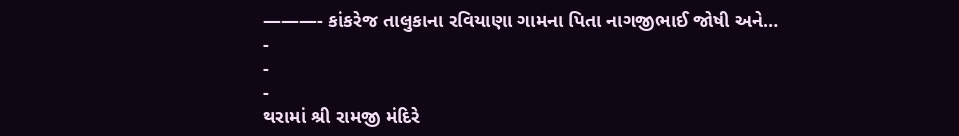———- કાંકરેજ તાલુકાના રવિયાણા ગામના પિતા નાગજીભાઈ જોષી અને…
-
-
-
થરામાં શ્રી રામજી મંદિરે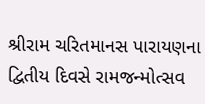શ્રીરામ ચરિતમાનસ પારાયણના દ્વિતીય દિવસે રામજન્મોત્સવ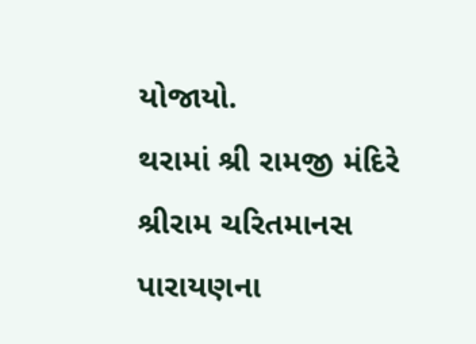યોજાયો.
થરામાં શ્રી રામજી મંદિરે શ્રીરામ ચરિતમાનસ પારાયણના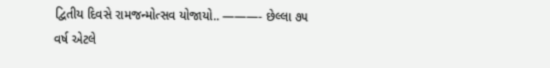દ્વિતીય દિવસે રામજન્મોત્સવ યોજાયો.. ———- છેલ્લા ૭૫ વર્ષ એટલે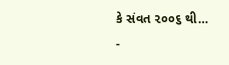કે સંવત ૨૦૦૬ થી…
-